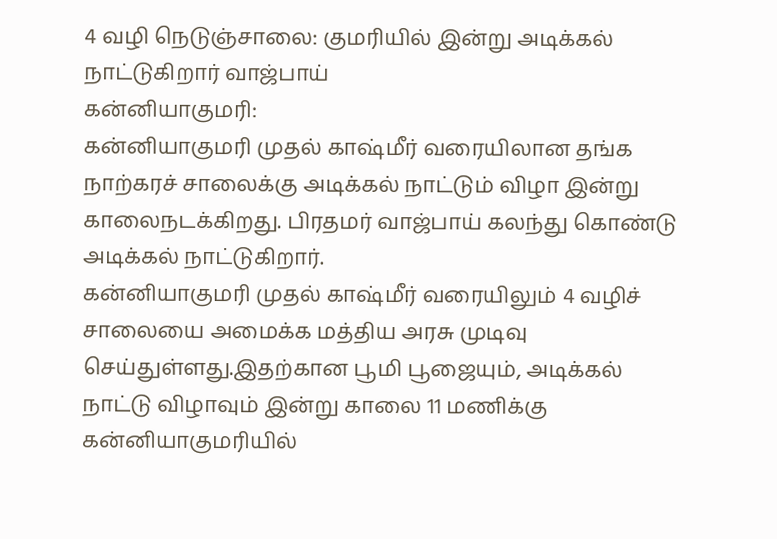4 வழி நெடுஞ்சாலை: குமரியில் இன்று அடிக்கல் நாட்டுகிறார் வாஜ்பாய்
கன்னியாகுமரி:
கன்னியாகுமரி முதல் காஷ்மீர் வரையிலான தங்க நாற்கரச் சாலைக்கு அடிக்கல் நாட்டும் விழா இன்று காலைநடக்கிறது. பிரதமர் வாஜ்பாய் கலந்து கொண்டு அடிக்கல் நாட்டுகிறார்.
கன்னியாகுமரி முதல் காஷ்மீர் வரையிலும் 4 வழிச் சாலையை அமைக்க மத்திய அரசு முடிவு செய்துள்ளது.இதற்கான பூமி பூஜையும், அடிக்கல் நாட்டு விழாவும் இன்று காலை 11 மணிக்கு கன்னியாகுமரியில்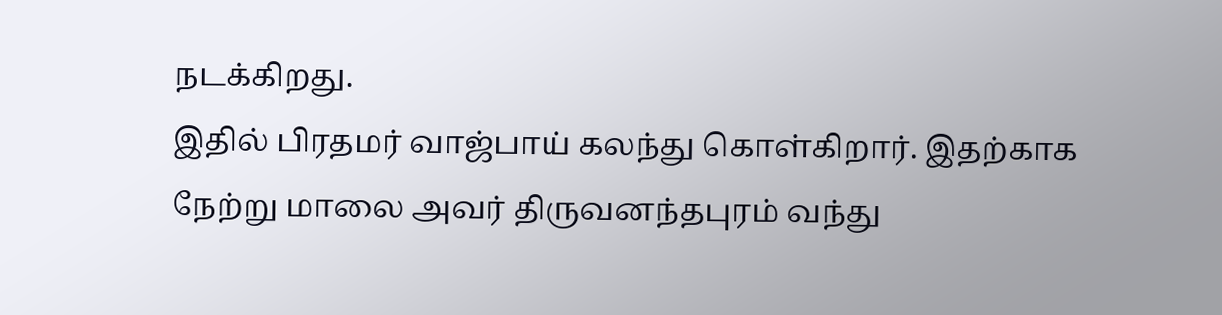நடக்கிறது.
இதில் பிரதமர் வாஜ்பாய் கலந்து கொள்கிறார். இதற்காக நேற்று மாலை அவர் திருவனந்தபுரம் வந்து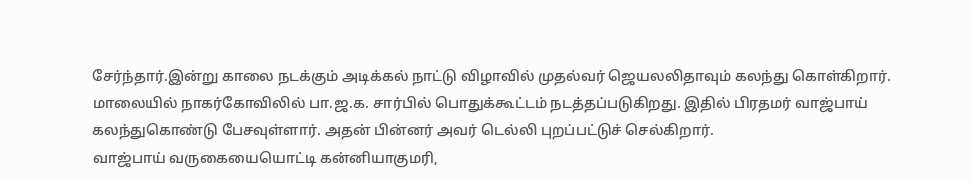சேர்ந்தார்.இன்று காலை நடக்கும் அடிக்கல் நாட்டு விழாவில் முதல்வர் ஜெயலலிதாவும் கலந்து கொள்கிறார்.
மாலையில் நாகர்கோவிலில் பா.ஜ.க. சார்பில் பொதுக்கூட்டம் நடத்தப்படுகிறது. இதில் பிரதமர் வாஜ்பாய் கலந்துகொண்டு பேசவுள்ளார். அதன் பின்னர் அவர் டெல்லி புறப்பட்டுச் செல்கிறார்.
வாஜ்பாய் வருகையையொட்டி கன்னியாகுமரி,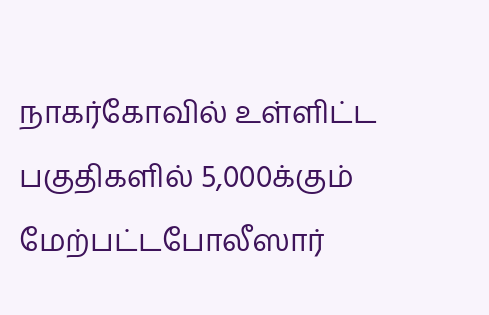நாகர்கோவில் உள்ளிட்ட பகுதிகளில் 5,000க்கும் மேற்பட்டபோலீஸார்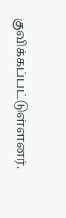குவிக்கப்பட்டுள்ளனர்.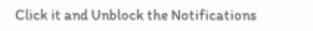Click it and Unblock the Notifications